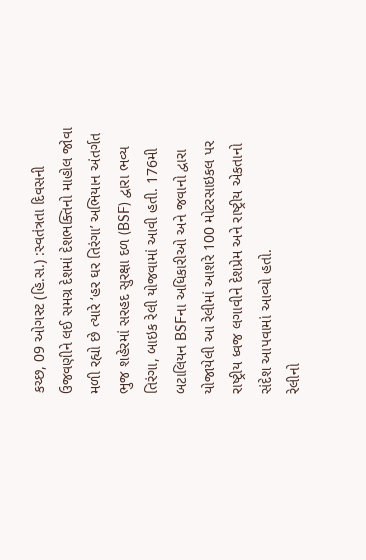કચ્છ, 09 ઓગસ્ટ (હિ.સ.) :સ્વતંત્રતા દિવસની ઉજવણીને લઈ સમગ્ર દેશમાં દેશભક્તિનો માહોલ જોવા મળી રહ્યો છે ત્યારે ‘હર ઘર તિરંગા’ અભિયાન અંતર્ગત ભુજ શહેરમાં સરહદ સુરક્ષા દળ (BSF) દ્વારા ભવ્ય તિરંગા, બાઇક રેલી યોજવામાં આવી હતી. 176મી બટાલિયન BSFના અધિકારીઓ અને જવાનો દ્વારા યોજાયેલી આ રેલીમાં આશરે 100 મોટરસાઇકલ પર રાષ્ટ્રીય ધ્વજ લગાવીને દેશપ્રેમ અને રાષ્ટ્રીય એકતાનો સંદેશ આપવામાં આવ્યો હતો.
રેલીનો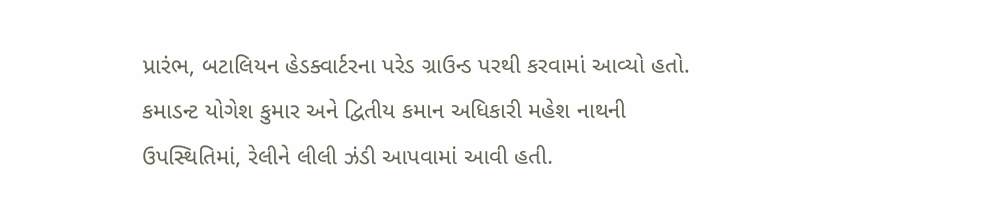પ્રારંભ, બટાલિયન હેડક્વાર્ટરના પરેડ ગ્રાઉન્ડ પરથી કરવામાં આવ્યો હતો. કમાડન્ટ યોગેશ કુમાર અને દ્વિતીય કમાન અધિકારી મહેશ નાથની ઉપસ્થિતિમાં, રેલીને લીલી ઝંડી આપવામાં આવી હતી.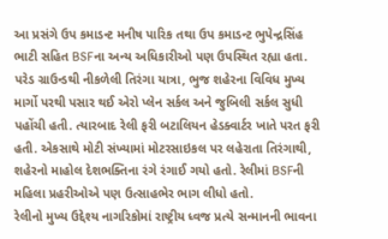આ પ્રસંગે ઉપ કમાડન્ટ મનીષ પારિક તથા ઉપ કમાડન્ટ ભુપેન્દ્રસિંહ ભાટી સહિત BSFના અન્ય અધિકારીઓ પણ ઉપસ્થિત રહ્યા હતા.
પરેડ ગ્રાઉન્ડથી નીકળેલી તિરંગા યાત્રા, ભુજ શહેરના વિવિધ મુખ્ય માર્ગો પરથી પસાર થઈ એરો પ્લેન સર્કલ અને જુબિલી સર્કલ સુધી પહોંચી હતી. ત્યારબાદ રેલી ફરી બટાલિયન હેડક્વાર્ટર ખાતે પરત ફરી હતી. એકસાથે મોટી સંખ્યામાં મોટરસાઇકલ પર લહેરાતા તિરંગાથી, શહેરનો માહોલ દેશભક્તિના રંગે રંગાઈ ગયો હતો. રેલીમાં BSFની મહિલા પ્રહરીઓએ પણ ઉત્સાહભેર ભાગ લીધો હતો.
રેલીનો મુખ્ય ઉદ્દેશ્ય નાગરિકોમાં રાષ્ટ્રીય ધ્વજ પ્રત્યે સન્માનની ભાવના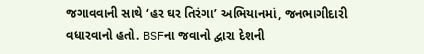જગાવવાની સાથે ‘હર ઘર તિરંગા’ અભિયાનમાં, જનભાગીદારી વધારવાનો હતો. BSFના જવાનો દ્વારા દેશની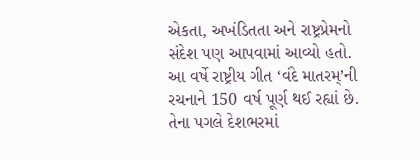એકતા, અખંડિતતા અને રાષ્ટ્રપ્રેમનો સંદેશ પણ આપવામાં આવ્યો હતો.
આ વર્ષે રાષ્ટ્રીય ગીત ‘વંદે માતરમ્’ની રચનાને 150 વર્ષ પૂર્ણ થઈ રહ્યાં છે. તેના પગલે દેશભરમાં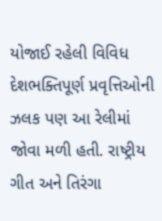યોજાઈ રહેલી વિવિધ દેશભક્તિપૂર્ણ પ્રવૃત્તિઓની ઝલક પણ આ રેલીમાં જોવા મળી હતી. રાષ્ટ્રીય ગીત અને તિરંગા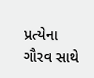પ્રત્યેના ગૌરવ સાથે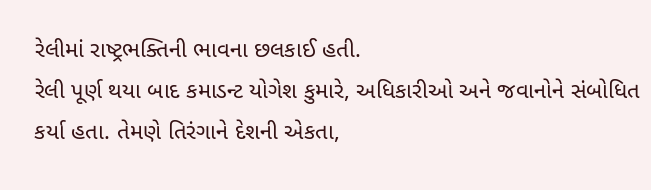રેલીમાં રાષ્ટ્રભક્તિની ભાવના છલકાઈ હતી.
રેલી પૂર્ણ થયા બાદ કમાડન્ટ યોગેશ કુમારે, અધિકારીઓ અને જવાનોને સંબોધિત કર્યા હતા. તેમણે તિરંગાને દેશની એકતા,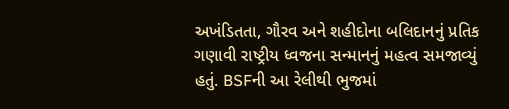અખંડિતતા, ગૌરવ અને શહીદોના બલિદાનનું પ્રતિક ગણાવી રાષ્ટ્રીય ધ્વજના સન્માનનું મહત્વ સમજાવ્યું હતું. BSFની આ રેલીથી ભુજમાં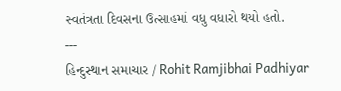સ્વતંત્રતા દિવસના ઉત્સાહમાં વધુ વધારો થયો હતો.
---
હિન્દુસ્થાન સમાચાર / Rohit Ramjibhai Padhiyar